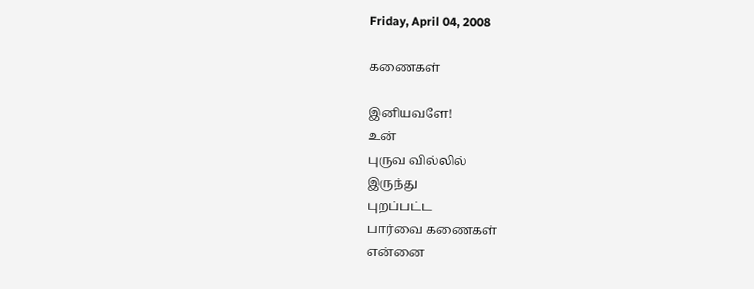Friday, April 04, 2008

கணைகள்

இனியவளே!
உன்
புருவ வில்லில்
இருந்து
புறப்பட்ட
பார்வை கணைகள்
என்னை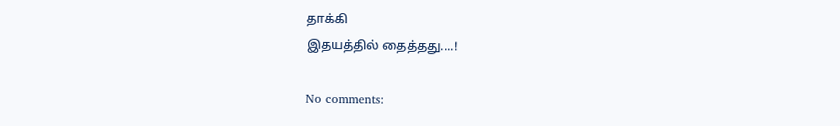தாக்கி
இதயத்தில் தைத்தது....!

No comments: